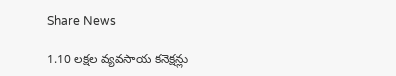Share News

1.10 లక్షల వ్యవసాయ కనెక్షన్లు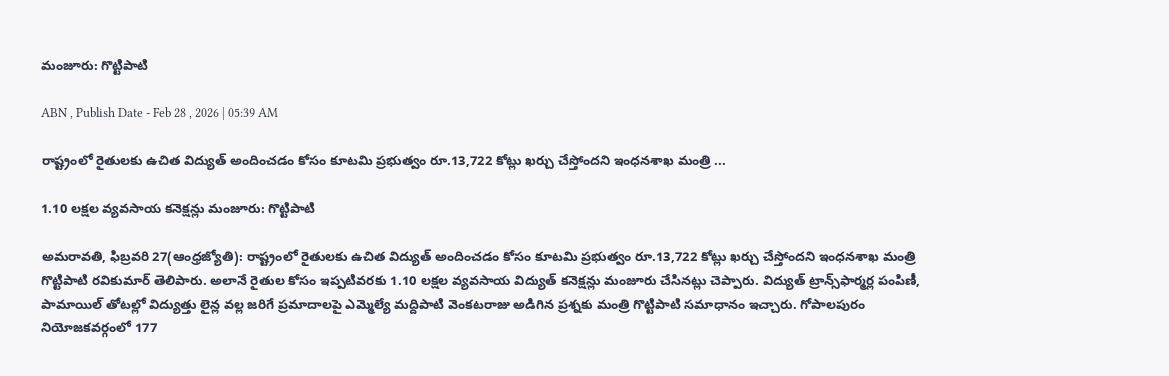మంజూరు: గొట్టిపాటి

ABN , Publish Date - Feb 28 , 2026 | 05:39 AM

రాష్ట్రంలో రైతులకు ఉచిత విద్యుత్‌ అందించడం కోసం కూటమి ప్రభుత్వం రూ.13,722 కోట్లు ఖర్చు చేస్తోందని ఇంధనశాఖ మంత్రి ...

1.10 లక్షల వ్యవసాయ కనెక్షన్లు మంజూరు: గొట్టిపాటి

అమరావతి, ఫిబ్రవరి 27(ఆంధ్రజ్యోతి): రాష్ట్రంలో రైతులకు ఉచిత విద్యుత్‌ అందించడం కోసం కూటమి ప్రభుత్వం రూ.13,722 కోట్లు ఖర్చు చేస్తోందని ఇంధనశాఖ మంత్రి గొట్టిపాటి రవికుమార్‌ తెలిపారు. అలానే రైతుల కోసం ఇప్పటివరకు 1.10 లక్షల వ్యవసాయ విద్యుత్‌ కనెక్షన్లు మంజూరు చేసినట్లు చెప్పారు. విద్యుత్‌ ట్రాన్స్‌ఫార్మర్ల పంపిణీ, పామాయిల్‌ తోటల్లో విద్యుత్తు లైన్ల వల్ల జరిగే ప్రమాదాలపై ఎమ్మెల్యే మద్దిపాటి వెంకటరాజు అడిగిన ప్రశ్నకు మంత్రి గొట్టిపాటి సమాధానం ఇచ్చారు. గోపాలపురం నియోజకవర్గంలో 177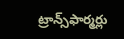ట్రాన్స్‌ఫార్మర్లు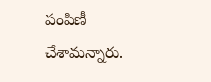పంపిణీ చేశామన్నారు.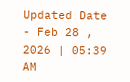Updated Date - Feb 28 , 2026 | 05:39 AM